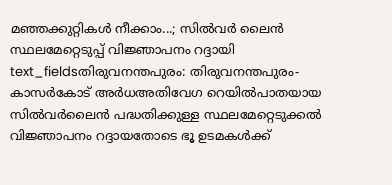മഞ്ഞക്കുറ്റികൾ നീക്കാം...; സിൽവർ ലൈൻ സ്ഥലമേറ്റെടുപ്പ് വിജ്ഞാപനം റദ്ദായി
text_fieldsതിരുവനന്തപുരം: തിരുവനന്തപുരം-കാസർകോട് അർധഅതിവേഗ റെയിൽപാതയായ സിൽവർലൈൻ പദ്ധതിക്കുള്ള സ്ഥലമേറ്റെടുക്കൽ വിജ്ഞാപനം റദ്ദായതോടെ ഭൂ ഉടമകൾക്ക്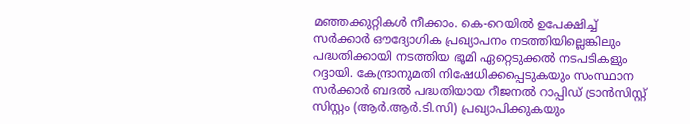മഞ്ഞക്കുറ്റികൾ നീക്കാം. കെ-റെയിൽ ഉപേക്ഷിച്ച് സർക്കാർ ഔദ്യോഗിക പ്രഖ്യാപനം നടത്തിയില്ലെങ്കിലും പദ്ധതിക്കായി നടത്തിയ ഭൂമി ഏറ്റെടുക്കൽ നടപടികളും റദ്ദായി. കേന്ദ്രാനുമതി നിഷേധിക്കപ്പെടുകയും സംസ്ഥാന സർക്കാർ ബദൽ പദ്ധതിയായ റീജനൽ റാപ്പിഡ് ട്രാൻസിസ്റ്റ് സിസ്റ്റം (ആർ.ആർ.ടി.സി) പ്രഖ്യാപിക്കുകയും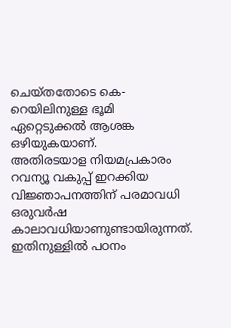ചെയ്തതോടെ കെ-റെയിലിനുള്ള ഭൂമി ഏറ്റെടുക്കൽ ആശങ്ക ഒഴിയുകയാണ്.
അതിരടയാള നിയമപ്രകാരം റവന്യൂ വകുപ്പ് ഇറക്കിയ വിജ്ഞാപനത്തിന് പരമാവധി ഒരുവർഷ കാലാവധിയാണുണ്ടായിരുന്നത്. ഇതിനുള്ളിൽ പഠനം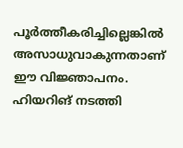പൂർത്തീകരിച്ചില്ലെങ്കിൽ അസാധുവാകുന്നതാണ് ഈ വിജ്ഞാപനം. ഹിയറിങ് നടത്തി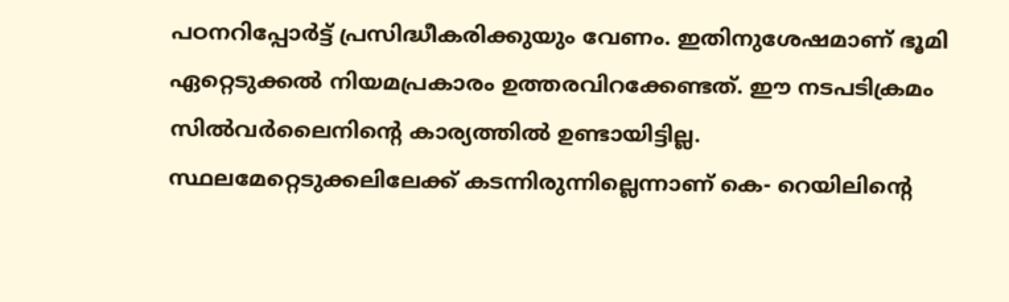പഠനറിപ്പോർട്ട് പ്രസിദ്ധീകരിക്കുയും വേണം. ഇതിനുശേഷമാണ് ഭൂമി ഏറ്റെടുക്കൽ നിയമപ്രകാരം ഉത്തരവിറക്കേണ്ടത്. ഈ നടപടിക്രമം സിൽവർലൈനിന്റെ കാര്യത്തിൽ ഉണ്ടായിട്ടില്ല.
സ്ഥലമേറ്റെടുക്കലിലേക്ക് കടന്നിരുന്നില്ലെന്നാണ് കെ- റെയിലിന്റെ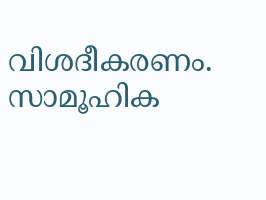വിശദീകരണം. സാമൂഹിക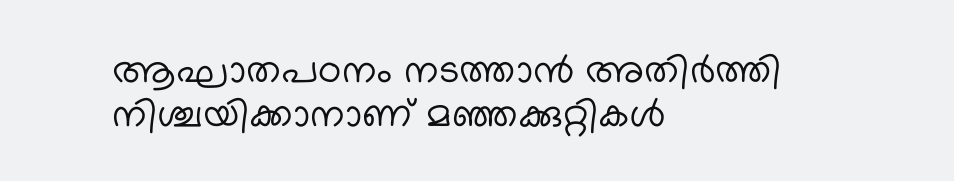ആഘാതപഠനം നടത്താൻ അതിർത്തി നിശ്ചയിക്കാനാണ് മഞ്ഞക്കുറ്റികൾ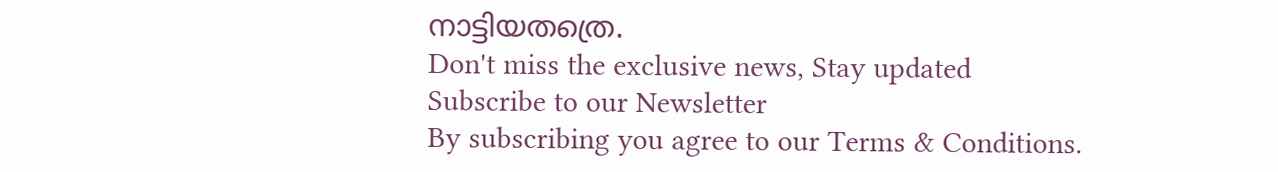നാട്ടിയതത്രെ.
Don't miss the exclusive news, Stay updated
Subscribe to our Newsletter
By subscribing you agree to our Terms & Conditions.